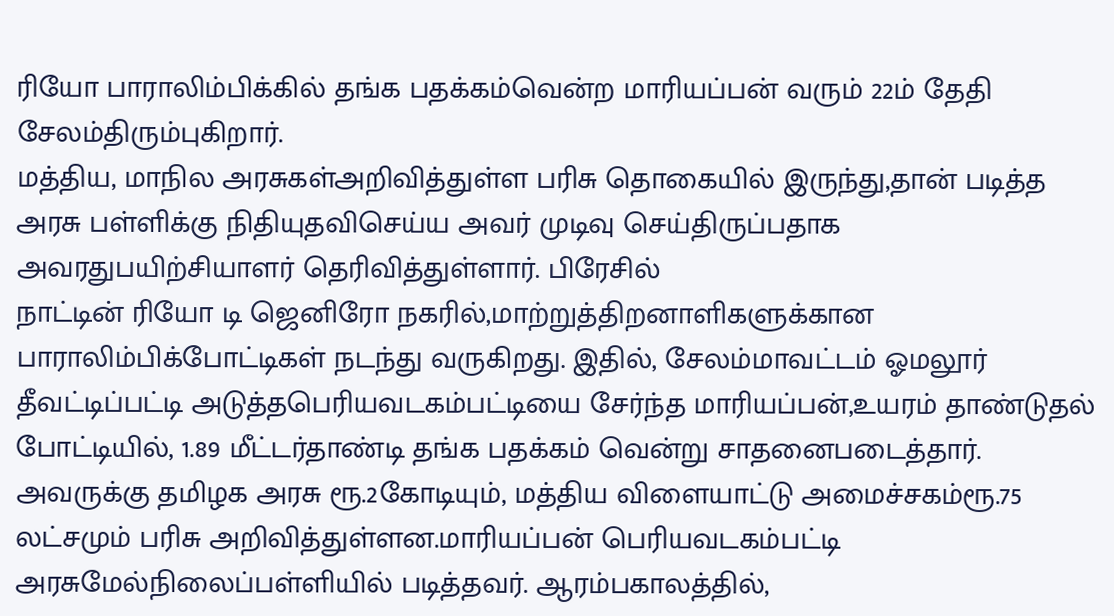ரியோ பாராலிம்பிக்கில் தங்க பதக்கம்வென்ற மாரியப்பன் வரும் 22ம் தேதி சேலம்திரும்புகிறார்.
மத்திய, மாநில அரசுகள்அறிவித்துள்ள பரிசு தொகையில் இருந்து,தான் படித்த அரசு பள்ளிக்கு நிதியுதவிசெய்ய அவர் முடிவு செய்திருப்பதாக அவரதுபயிற்சியாளர் தெரிவித்துள்ளார். பிரேசில்
நாட்டின் ரியோ டி ஜெனிரோ நகரில்,மாற்றுத்திறனாளிகளுக்கான பாராலிம்பிக்போட்டிகள் நடந்து வருகிறது. இதில், சேலம்மாவட்டம் ஓமலூர் தீவட்டிப்பட்டி அடுத்தபெரியவடகம்பட்டியை சேர்ந்த மாரியப்பன்,உயரம் தாண்டுதல் போட்டியில், 1.89 மீட்டர்தாண்டி தங்க பதக்கம் வென்று சாதனைபடைத்தார். அவருக்கு தமிழக அரசு ரூ.2கோடியும், மத்திய விளையாட்டு அமைச்சகம்ரூ.75 லட்சமும் பரிசு அறிவித்துள்ளன.மாரியப்பன் பெரியவடகம்பட்டி அரசுமேல்நிலைப்பள்ளியில் படித்தவர். ஆரம்பகாலத்தில்,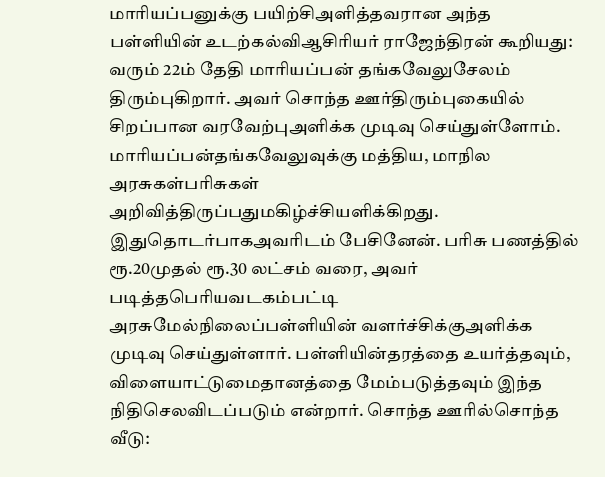மாரியப்பனுக்கு பயிற்சிஅளித்தவரான அந்த பள்ளியின் உடற்கல்விஆசிரியர் ராஜேந்திரன் கூறியது:
வரும் 22ம் தேதி மாரியப்பன் தங்கவேலுசேலம் திரும்புகிறார். அவர் சொந்த ஊர்திரும்புகையில் சிறப்பான வரவேற்புஅளிக்க முடிவு செய்துள்ளோம். மாரியப்பன்தங்கவேலுவுக்கு மத்திய, மாநில அரசுகள்பரிசுகள் அறிவித்திருப்பதுமகிழ்ச்சியளிக்கிறது. இதுதொடர்பாகஅவரிடம் பேசினேன். பரிசு பணத்தில் ரூ.20முதல் ரூ.30 லட்சம் வரை, அவர் படித்தபெரியவடகம்பட்டி அரசுமேல்நிலைப்பள்ளியின் வளர்ச்சிக்குஅளிக்க முடிவு செய்துள்ளார். பள்ளியின்தரத்தை உயர்த்தவும், விளையாட்டுமைதானத்தை மேம்படுத்தவும் இந்த நிதிசெலவிடப்படும் என்றார். சொந்த ஊரில்சொந்த வீடு: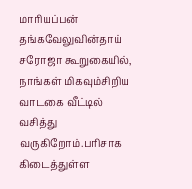மாரியப்பன் தங்கவேலுவின்தாய் சரோஜா கூறுகையில், நாங்கள் மிகவும்சிறிய வாடகை வீட்டில் வசித்து வருகிறோம்.பரிசாக கிடைத்துள்ள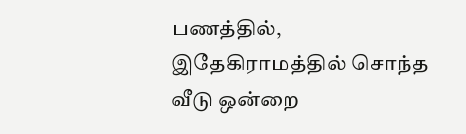பணத்தில், இதேகிராமத்தில் சொந்த வீடு ஒன்றை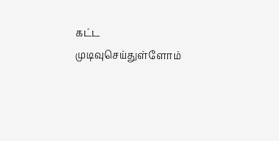கட்ட முடிவுசெய்துள்ளோம்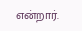என்றார்.